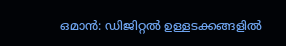ഒമാൻ: ഡിജിറ്റൽ ഉള്ളടക്കങ്ങളിൽ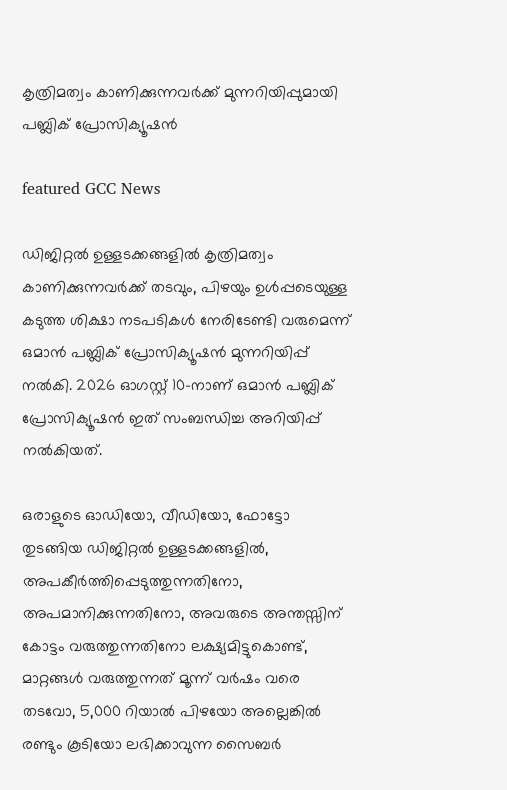കൃത്രിമത്വം കാണിക്കുന്നവർക്ക് മുന്നറിയിപ്പുമായി പബ്ലിക് പ്രോസിക്യൂഷൻ

featured GCC News

ഡിജിറ്റൽ ഉള്ളടക്കങ്ങളിൽ കൃത്രിമത്വം കാണിക്കുന്നവർക്ക് തടവും, പിഴയും ഉൾപ്പടെയുള്ള കടുത്ത ശിക്ഷാ നടപടികൾ നേരിടേണ്ടി വരുമെന്ന് ഒമാൻ പബ്ലിക് പ്രോസിക്യൂഷൻ മുന്നറിയിപ്പ് നൽകി. 2026 ഓഗസ്റ്റ് 10-നാണ് ഒമാൻ പബ്ലിക് പ്രോസിക്യൂഷൻ ഇത് സംബന്ധിച്ച അറിയിപ്പ് നൽകിയത്.

ഒരാളുടെ ഓഡിയോ, വീഡിയോ, ഫോട്ടോ തുടങ്ങിയ ഡിജിറ്റൽ ഉള്ളടക്കങ്ങളിൽ, അപകീർത്തിപ്പെടുത്തുന്നതിനോ, അപമാനിക്കുന്നതിനോ, അവരുടെ അന്തസ്സിന് കോട്ടം വരുത്തുന്നതിനോ ലക്ഷ്യമിട്ടുകൊണ്ട്, മാറ്റങ്ങൾ വരുത്തുന്നത് മൂന്ന് വർഷം വരെ തടവോ, 5,000 റിയാൽ പിഴയോ അല്ലെങ്കിൽ രണ്ടും കൂടിയോ ലഭിക്കാവുന്ന സൈബർ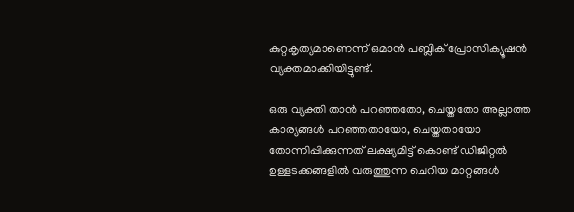കുറ്റകൃത്യമാണെന്ന് ഒമാൻ പബ്ലിക് പ്രോസിക്യൂഷൻ വ്യക്തമാക്കിയിട്ടുണ്ട്.

ഒരു വ്യക്തി താൻ പറഞ്ഞതോ, ചെയ്തതോ അല്ലാത്ത കാര്യങ്ങൾ പറഞ്ഞതായോ, ചെയ്തതായോ തോന്നിപ്പിക്കുന്നത് ലക്ഷ്യമിട്ട് കൊണ്ട് ഡിജിറ്റൽ ഉള്ളടക്കങ്ങളിൽ വരുത്തുന്ന ചെറിയ മാറ്റങ്ങൾ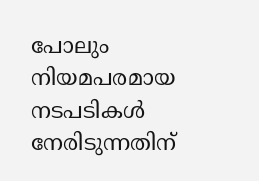പോലും നിയമപരമായ നടപടികൾ നേരിടുന്നതിന്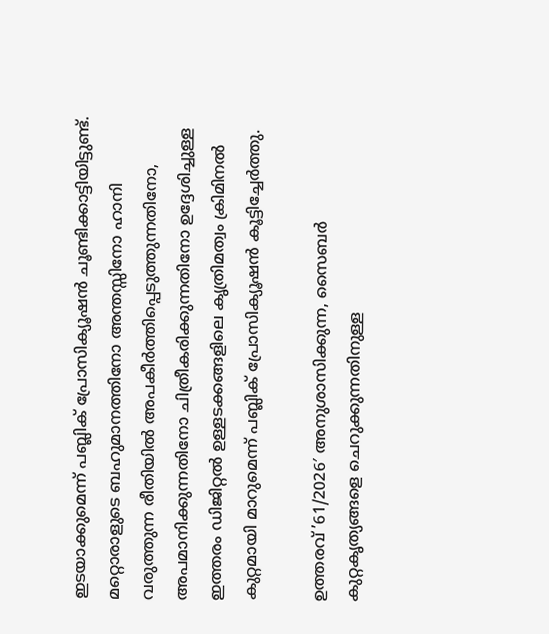ഇടയാക്കുമെന്ന് പബ്ലിക് പ്രോസിക്യൂഷൻ ചൂണ്ടിക്കാട്ടിയിട്ടുണ്ട്. മറ്റൊരാളുടെ ബഹുമാനത്തിനോ അന്തസ്സിനോ ഹാനി വരുത്തുന്ന രീതിയിൽ അപകീർത്തിപ്പെടുത്തുന്നതിനോ, അപമാനിക്കുന്നതിനോ ചിത്രീകരിക്കുന്നതിനോ ഉദ്ദേശിച്ചുള്ള ഇത്തരം ഡിജിറ്റൽ ഉള്ളടക്കങ്ങളിലെ കൃത്രിമത്വം ക്രിമിനൽ കുറ്റമായി മാറുമെന്ന് പബ്ലിക് പ്രോസിക്യൂഷൻ കൂട്ടിച്ചേർത്തു.

ഉത്തരവ് ’61/2026′ അനുശാസിക്കുന്ന, സൈബർ കുറ്റകൃത്യങ്ങളെ ചെറുക്കുന്നതിനുള്ള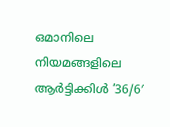ഒമാനിലെ നിയമങ്ങളിലെ ആർട്ടിക്കിൾ ’36/6′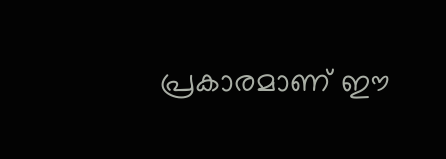പ്രകാരമാണ് ഈ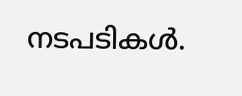നടപടികൾ.